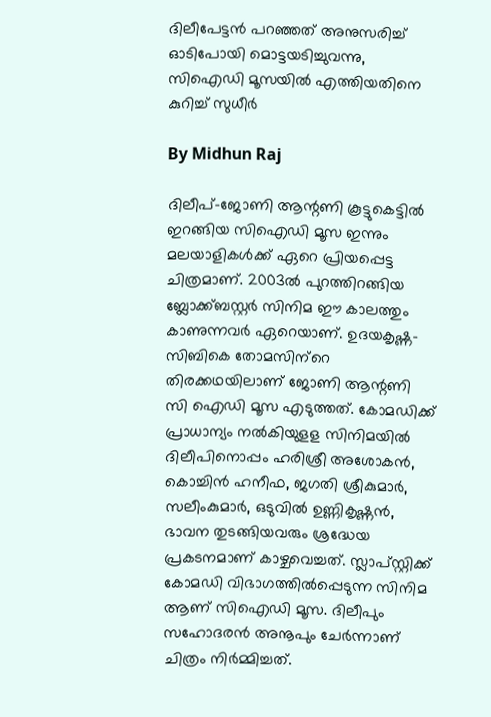ദിലീപേട്ടന്‍ പറഞ്ഞത് അനുസരിച്ച് ഓടിപോയി മൊട്ടയടിച്ചുവന്നു, സിഐഡി മൂസയില്‍ എത്തിയതിനെ കുറിച്ച് സുധീര്‍

By Midhun Raj

ദിലീപ്-ജോണി ആന്റണി കൂട്ടുകെട്ടില്‍ ഇറങ്ങിയ സിഐഡി മൂസ ഇന്നും മലയാളികള്‍ക്ക് ഏറെ പ്രിയപ്പെട്ട ചിത്രമാണ്. 2003ല്‍ പുറത്തിറങ്ങിയ ബ്ലോക്ക്ബസ്റ്റര്‍ സിനിമ ഈ കാലത്തും കാണുന്നവര്‍ ഏറെയാണ്. ഉദയകൃഷ്ണ-സിബികെ തോമസിന്‌റെ തിരക്കഥയിലാണ് ജോണി ആന്റണി സി ഐഡി മൂസ എടുത്തത്. കോമഡിക്ക് പ്രാധാന്യം നല്‍കിയുളള സിനിമയില്‍ ദിലീപിനൊപ്പം ഹരിശ്രീ അശോകന്‍, കൊച്ചിന്‍ ഹനീഫ, ജഗതി ശ്രീകുമാര്‍, സലീംകുമാര്‍, ഒടുവില്‍ ഉണ്ണികൃഷ്ണന്‍, ഭാവന തുടങ്ങിയവരും ശ്രദ്ധേയ പ്രകടനമാണ് കാഴ്ചവെച്ചത്. സ്ലാപ്സ്റ്റിക്ക് കോമഡി വിഭാഗത്തില്‍പ്പെടുന്ന സിനിമ ആണ് സിഐഡി മൂസ. ദിലീപും സഹോദരന്‍ അനൂപും ചേര്‍ന്നാണ് ചിത്രം നിര്‍മ്മിച്ചത്.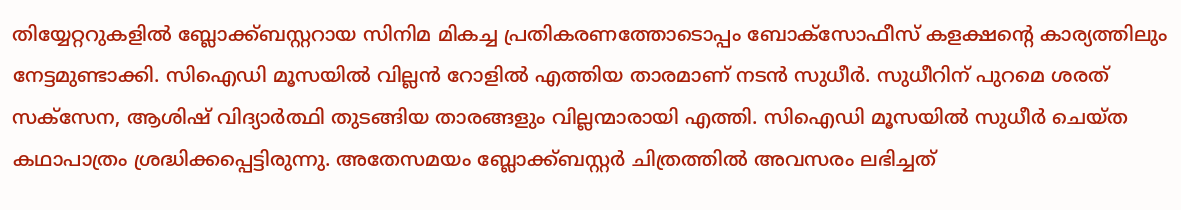തിയ്യേറ്ററുകളില്‍ ബ്ലോക്ക്ബസ്റ്ററായ സിനിമ മികച്ച പ്രതികരണത്തോടൊപ്പം ബോക്‌സോഫീസ് കളക്ഷന്റെ കാര്യത്തിലും നേട്ടമുണ്ടാക്കി. സിഐഡി മൂസയില്‍ വില്ലന്‍ റോളില്‍ എത്തിയ താരമാണ് നടന്‍ സുധീര്‍. സുധീറിന് പുറമെ ശരത് സക്‌സേന, ആശിഷ് വിദ്യാര്‍ത്ഥി തുടങ്ങിയ താരങ്ങളും വില്ലന്മാരായി എത്തി. സിഐഡി മൂസയില്‍ സുധീര്‍ ചെയ്ത കഥാപാത്രം ശ്രദ്ധിക്കപ്പെട്ടിരുന്നു. അതേസമയം ബ്ലോക്ക്ബസ്റ്റര്‍ ചിത്രത്തില്‍ അവസരം ലഭിച്ചത്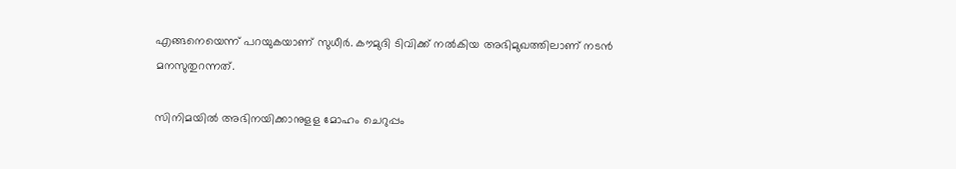എങ്ങനെയെന്ന് പറയുകയാണ് സുധീര്‍. കൗമുദി ടിവിക്ക് നല്‍കിയ അഭിമുഖത്തിലാണ് നടന്‍ മനസുതുറന്നത്.

സിനിമയില്‍ അഭിനയിക്കാനുളള മോഹം ചെറുപ്പം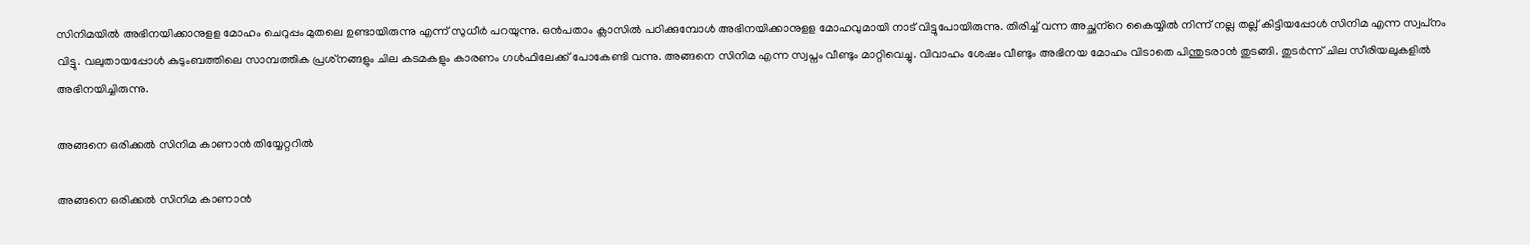സിനിമയില്‍ അഭിനയിക്കാനുളള മോഹം ചെറുപ്പം മുതലെ ഉണ്ടായിരുന്നു എന്ന് സുധീര്‍ പറയുന്നു. ഒന്‍പതാം ക്ലാസില്‍ പഠിക്കുമ്പോള്‍ അഭിനയിക്കാനുളള മോഹവുമായി നാട് വിട്ടുപോയിരുന്നു. തിരിച്ച് വന്ന അച്ഛന്‌റെ കൈയ്യില്‍ നിന്ന് നല്ല തല്ല് കിട്ടിയപ്പോള്‍ സിനിമ എന്ന സ്വപ്‌നം വിട്ടു. വലുതായപ്പോള്‍ കുടുംബത്തിലെ സാമ്പത്തിക പ്രശ്‌നങ്ങളും ചില കടമകളും കാരണം ഗള്‍ഫിലേക്ക് പോകേണ്ടി വന്നു. അങ്ങനെ സിനിമ എന്ന സ്വപ്നം വീണ്ടും മാറ്റിവെച്ചു. വിവാഹം ശേഷം വീണ്ടും അഭിനയ മോഹം വിടാതെ പിന്തുടരാന്‍ തുടങ്ങി. തുടര്‍ന്ന് ചില സീരിയലുകളില്‍ അഭിനയിച്ചിരുന്നു.

അങ്ങനെ ഒരിക്കല്‍ സിനിമ കാണാന്‍ തിയ്യേറ്ററില്‍

അങ്ങനെ ഒരിക്കല്‍ സിനിമ കാണാന്‍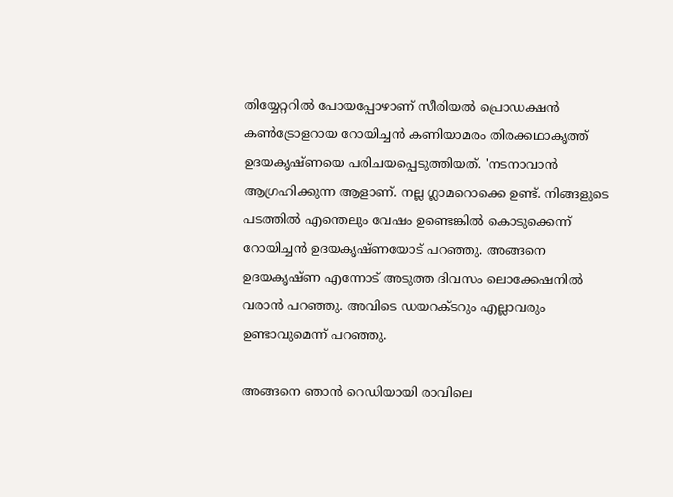തിയ്യേറ്ററില്‍ പോയപ്പോഴാണ് സീരിയല്‍ പ്രൊഡക്ഷന്‍ കണ്‍ട്രോളറായ റോയിച്ചന്‍ കണിയാമരം തിരക്കഥാകൃത്ത് ഉദയകൃഷ്ണയെ പരിചയപ്പെടുത്തിയത്. 'നടനാവാന്‍ ആഗ്രഹിക്കുന്ന ആളാണ്. നല്ല ഗ്ലാമറൊക്കെ ഉണ്ട്. നിങ്ങളുടെ പടത്തില്‍ എന്തെലും വേഷം ഉണ്ടെങ്കില്‍ കൊടുക്കെന്ന് റോയിച്ചന്‍ ഉദയകൃഷ്ണയോട് പറഞ്ഞു. അങ്ങനെ ഉദയകൃഷ്ണ എന്നോട് അടുത്ത ദിവസം ലൊക്കേഷനില്‍ വരാന്‍ പറഞ്ഞു. അവിടെ ഡയറക്ടറും എല്ലാവരും ഉണ്ടാവുമെന്ന് പറഞ്ഞു.

അങ്ങനെ ഞാന്‍ റെഡിയായി രാവിലെ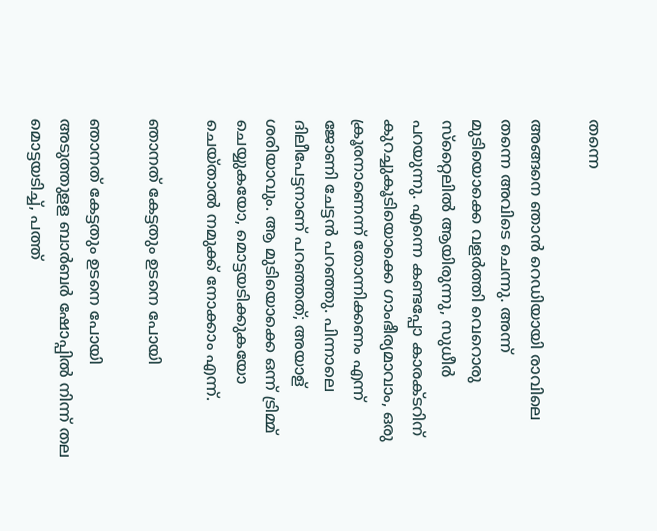തന്നെ

അങ്ങനെ ഞാന്‍ റെഡിയായി രാവിലെ തന്നെ അവിടെ ചെന്നു. അന്ന് മുടിയൊക്കെ വളര്‍ത്തി വെറൊരു സ്‌റ്റൈലില്‍ ആയിരുന്നു, സുധീര്‍ പറയുന്നു. എന്നെ കണ്ടപ്പോ കാരക്ടറിന് കുറച്ചുകൂടിയൊക്കെ ഗാംഭീര്യമാവാം, ഒരു ക്രൂരനാണെന്ന് തോന്നിക്കണം എന്ന് ജോണി ചേട്ടന്‍ പറഞ്ഞു. പിന്നാലെ ദിലീപേട്ടനാണ് പറഞ്ഞത്; അയാള് ശരിയാവും. ആ മുടിയൊക്കെ ഒന്ന് ട്രിമ്മ് ചെയ്യുകയോ, മൊട്ടയടിക്കുകയോ ചെയ്താല്‍ നമുക്ക് നോക്കാം എന്ന്.

ഞാനത് കേട്ടതും ഉടനെ പോയി

ഞാനത് കേട്ടതും ഉടനെ പോയി അടുത്തുളള ബാര്‍ബര്‍ ഷോപ്പില്‍ നിന്ന് തല മൊട്ടയടിച്ച്, പത്ത്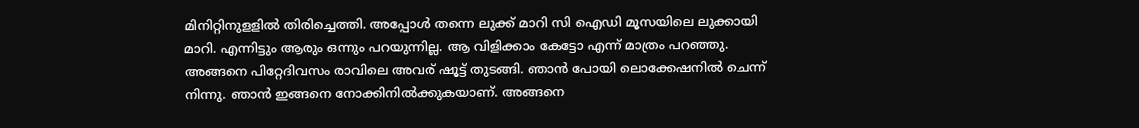മിനിറ്റിനുളളില്‍ തിരിച്ചെത്തി. അപ്പോള്‍ തന്നെ ലുക്ക് മാറി സി ഐഡി മൂസയിലെ ലുക്കായി മാറി. എന്നിട്ടും ആരും ഒന്നും പറയുന്നില്ല. ആ വിളിക്കാം കേട്ടോ എന്ന് മാത്രം പറഞ്ഞു. അങ്ങനെ പിറ്റേദിവസം രാവിലെ അവര് ഷൂട്ട് തുടങ്ങി. ഞാന്‍ പോയി ലൊക്കേഷനില്‍ ചെന്ന് നിന്നു. ഞാന്‍ ഇങ്ങനെ നോക്കിനില്‍ക്കുകയാണ്. അങ്ങനെ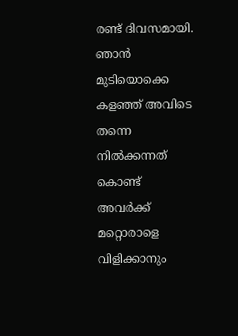രണ്ട് ദിവസമായി. ഞാന്‍ മുടിയൊക്കെ കളഞ്ഞ് അവിടെ തന്നെ നില്‍ക്കന്നത് കൊണ്ട് അവര്‍ക്ക് മറ്റൊരാളെ വിളിക്കാനും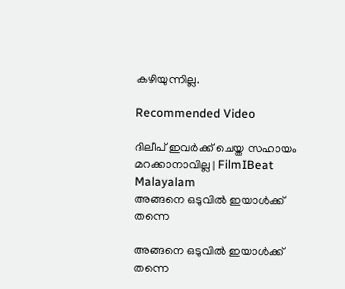കഴിയുന്നില്ല.

Recommended Video

ദിലീപ് ഇവര്‍ക്ക് ചെയ്ത സഹായം മറക്കാനാവില്ല | FilmIBeat Malayalam
അങ്ങനെ ഒടുവില്‍ ഇയാള്‍ക്ക് തന്നെ

അങ്ങനെ ഒടുവില്‍ ഇയാള്‍ക്ക് തന്നെ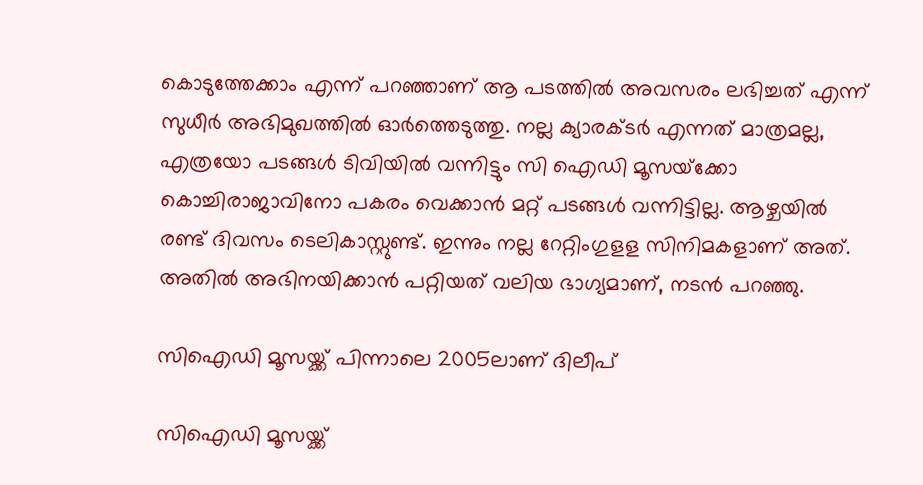കൊടുത്തേക്കാം എന്ന് പറഞ്ഞാണ് ആ പടത്തില്‍ അവസരം ലഭിച്ചത് എന്ന് സുധീര്‍ അഭിമുഖത്തില്‍ ഓര്‍ത്തെടുത്തു. നല്ല ക്യാരക്ടര്‍ എന്നത് മാത്രമല്ല, എത്രയോ പടങ്ങള്‍ ടിവിയില്‍ വന്നിട്ടും സി ഐഡി മൂസയ്‌ക്കോ കൊച്ചിരാജാവിനോ പകരം വെക്കാന്‍ മറ്റ് പടങ്ങള്‍ വന്നിട്ടില്ല. ആഴ്ചയില്‍ രണ്ട് ദിവസം ടെലികാസ്റ്റുണ്ട്. ഇന്നും നല്ല റേറ്റിംഗുളള സിനിമകളാണ് അത്. അതില്‍ അഭിനയിക്കാന്‍ പറ്റിയത് വലിയ ഭാഗ്യമാണ്, നടന്‍ പറഞ്ഞു.

സിഐഡി മൂസയ്ക്ക് പിന്നാലെ 2005ലാണ് ദിലീപ്

സിഐഡി മൂസയ്ക്ക്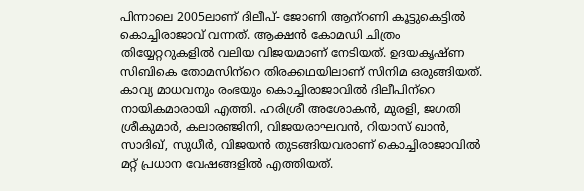പിന്നാലെ 2005ലാണ് ദിലീപ്- ജോണി ആന്‌റണി കൂട്ടുകെട്ടില്‍ കൊച്ചിരാജാവ് വന്നത്. ആക്ഷന്‍ കോമഡി ചിത്രം തിയ്യേറ്ററുകളില്‍ വലിയ വിജയമാണ് നേടിയത്. ഉദയകൃഷ്ണ സിബികെ തോമസിന്‌റെ തിരക്കഥയിലാണ് സിനിമ ഒരുങ്ങിയത്. കാവ്യ മാധവനും രംഭയും കൊച്ചിരാജാവില്‍ ദിലീപിന്‌റെ നായികമാരായി എത്തി. ഹരിശ്രീ അശോകന്‍, മുരളി, ജഗതി ശ്രീകുമാര്‍, കലാരഞ്ജിനി, വിജയരാഘവന്‍, റിയാസ് ഖാന്‍, സാദിഖ്, സുധീര്‍, വിജയന്‍ തുടങ്ങിയവരാണ് കൊച്ചിരാജാവില്‍ മറ്റ് പ്രധാന വേഷങ്ങളില്‍ എത്തിയത്.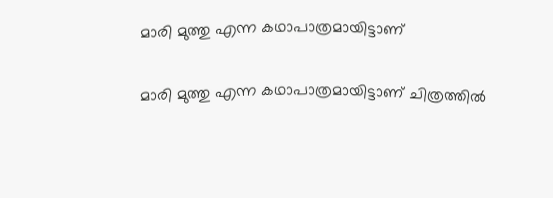മാരി മുത്തു എന്ന കഥാപാത്രമായിട്ടാണ്

മാരി മുത്തു എന്ന കഥാപാത്രമായിട്ടാണ് ചിത്രത്തില്‍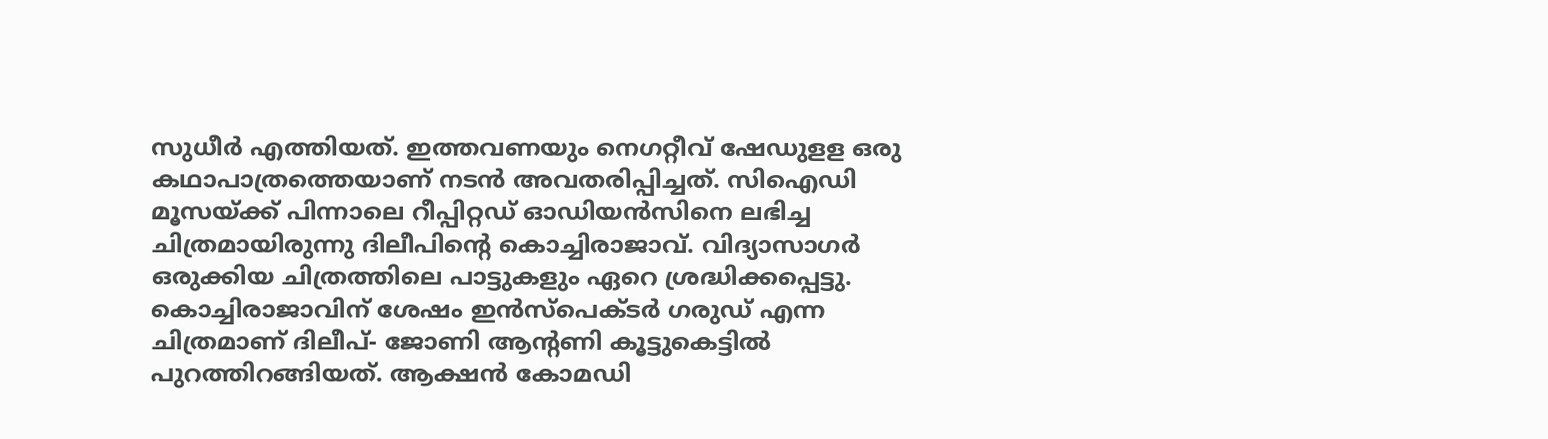സുധീര്‍ എത്തിയത്. ഇത്തവണയും നെഗറ്റീവ് ഷേഡുളള ഒരു കഥാപാത്രത്തെയാണ് നടന്‍ അവതരിപ്പിച്ചത്. സിഐഡി മൂസയ്ക്ക് പിന്നാലെ റീപ്പിറ്റഡ് ഓഡിയന്‍സിനെ ലഭിച്ച ചിത്രമായിരുന്നു ദിലീപിന്റെ കൊച്ചിരാജാവ്. വിദ്യാസാഗര്‍ ഒരുക്കിയ ചിത്രത്തിലെ പാട്ടുകളും ഏറെ ശ്രദ്ധിക്കപ്പെട്ടു. കൊച്ചിരാജാവിന് ശേഷം ഇന്‍സ്‌പെക്ടര്‍ ഗരുഡ് എന്ന ചിത്രമാണ് ദിലീപ്- ജോണി ആന്റണി കൂട്ടുകെട്ടില്‍ പുറത്തിറങ്ങിയത്. ആക്ഷന്‍ കോമഡി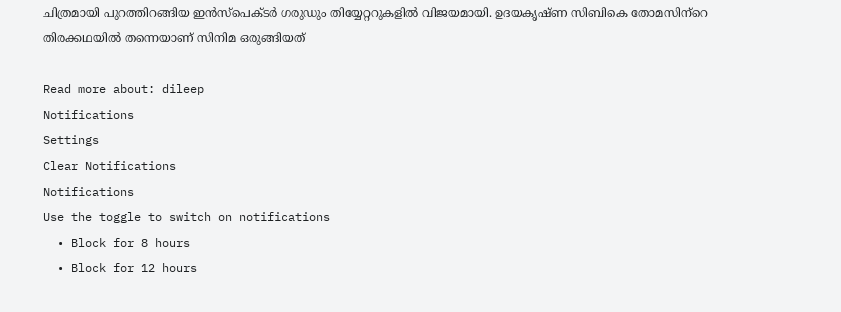ചിത്രമായി പുറത്തിറങ്ങിയ ഇന്‍സ്‌പെക്ടര്‍ ഗരുഡും തിയ്യേറ്ററുകളില്‍ വിജയമായി. ഉദയകൃഷ്ണ സിബികെ തോമസിന്‌റെ തിരക്കഥയില്‍ തന്നെയാണ് സിനിമ ഒരുങ്ങിയത്

Read more about: dileep
Notifications
Settings
Clear Notifications
Notifications
Use the toggle to switch on notifications
  • Block for 8 hours
  • Block for 12 hours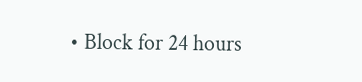• Block for 24 hours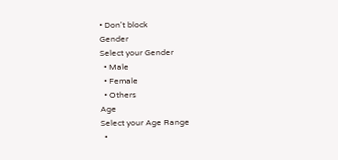• Don't block
Gender
Select your Gender
  • Male
  • Female
  • Others
Age
Select your Age Range
  •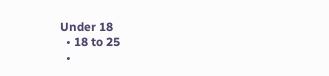Under 18
  • 18 to 25
  •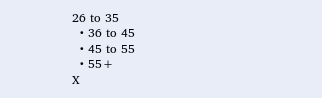26 to 35
  • 36 to 45
  • 45 to 55
  • 55+
X